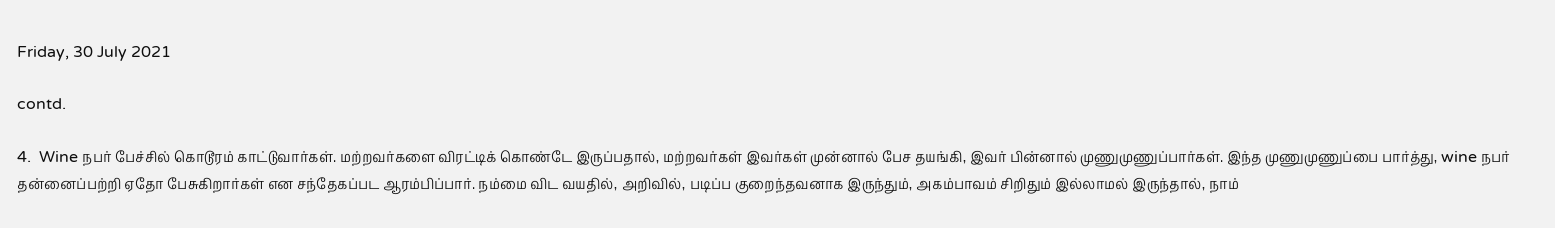Friday, 30 July 2021

contd.

4.  Wine நபர் பேச்சில் கொடூரம் காட்டுவார்கள். மற்றவர்களை விரட்டிக் கொண்டே இருப்பதால், மற்றவர்கள் இவர்கள் முன்னால் பேச தயங்கி, இவர் பின்னால் முணுமுணுப்பார்கள். இந்த முணுமுணுப்பை பார்த்து, wine நபர் தன்னைப்பற்றி ஏதோ பேசுகிறார்கள் என சந்தேகப்பட ஆரம்பிப்பார். நம்மை விட வயதில், அறிவில், படிப்ப குறைந்தவனாக இருந்தும், அகம்பாவம் சிறிதும் இல்லாமல் இருந்தால், நாம்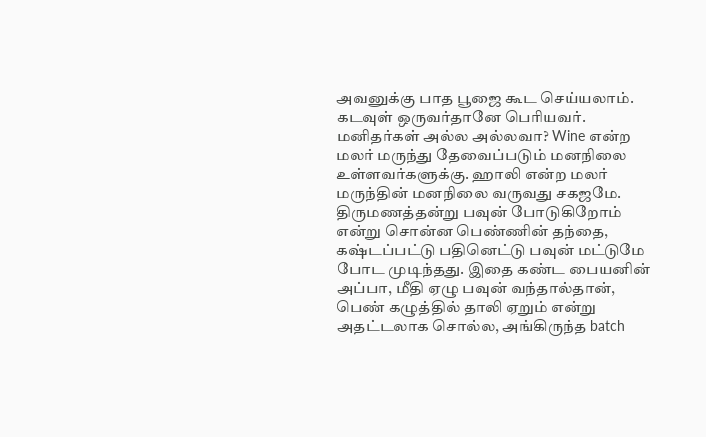அவனுக்கு பாத பூஜை கூட செய்யலாம். கடவுள் ஒருவர்தானே பெரியவர். மனிதர்கள் அல்ல அல்லவா? Wine என்ற மலர் மருந்து தேவைப்படும் மனநிலை உள்ளவர்களுக்கு. ஹாலி என்ற மலர் மருந்தின் மனநிலை வருவது சகஜமே. திருமணத்தன்று பவுன் போடுகிறோம் என்று சொன்ன பெண்ணின் தந்தை, கஷ்டப்பட்டு பதினெட்டு பவுன் மட்டுமே போட முடிந்தது. இதை கண்ட பையனின் அப்பா, மீதி ஏழு பவுன் வந்தால்தான், பெண் கழுத்தில் தாலி ஏறும் என்று அதட்டலாக சொல்ல, அங்கிருந்த batch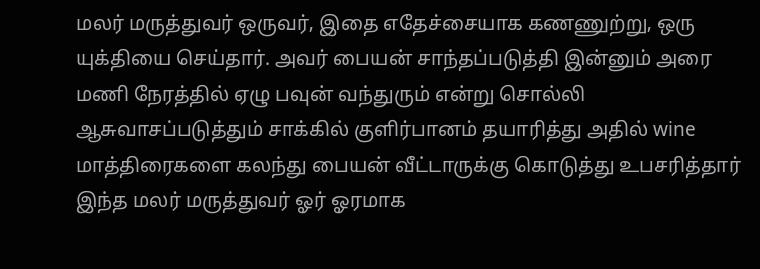மலர் மருத்துவர் ஒருவர், இதை எதேச்சையாக கணணுற்று, ஒரு யுக்தியை செய்தார். அவர் பையன் சாந்தப்படுத்தி இன்னும் அரை மணி நேரத்தில் ஏழு பவுன் வந்துரும் என்று சொல்லி ஆசுவாசப்படுத்தும் சாக்கில் குளிர்பானம் தயாரித்து அதில் wine மாத்திரைகளை கலந்து பையன் வீட்டாருக்கு கொடுத்து உபசரித்தார் இந்த மலர் மருத்துவர் ஓர் ஓரமாக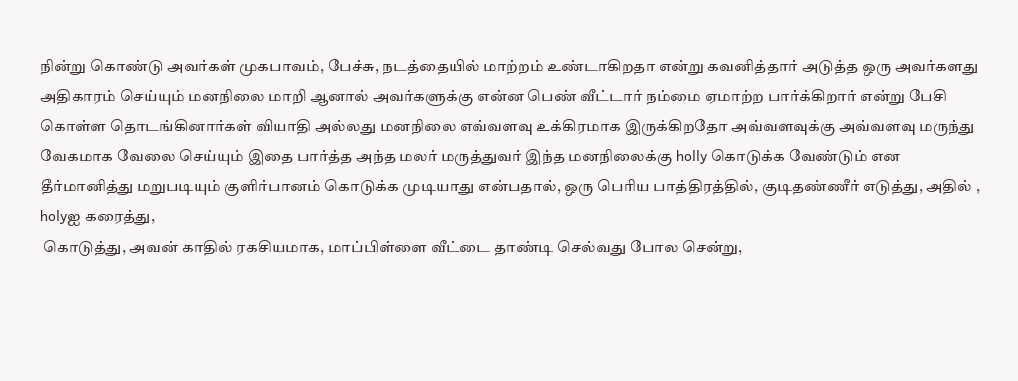நின்று கொண்டு அவர்கள் முகபாவம், பேச்சு, நடத்தையில் மாற்றம் உண்டாகிறதா என்று கவனித்தார் அடுத்த ஒரு அவர்களது அதிகாரம் செய்யும் மனநிலை மாறி ஆனால் அவர்களுக்கு என்ன பெண் வீட்டார் நம்மை ஏமாற்ற பார்க்கிறார் என்று பேசி கொள்ள தொடங்கினார்கள் வியாதி அல்லது மனநிலை எவ்வளவு உக்கிரமாக இருக்கிறதோ அவ்வளவுக்கு அவ்வளவு மருந்து வேகமாக வேலை செய்யும் இதை பார்த்த அந்த மலர் மருத்துவர் இந்த மனநிலைக்கு holly கொடுக்க வேண்டும் என தீர்மானித்து மறுபடியும் குளிர்பானம் கொடுக்க முடியாது என்பதால், ஒரு பெரிய பாத்திரத்தில், குடிதண்ணீர் எடுத்து, அதில் , holyஐ கரைத்து,
 கொடுத்து, அவன் காதில் ரகசியமாக, மாப்பிள்ளை வீட்டை தாண்டி செல்வது போல சென்று,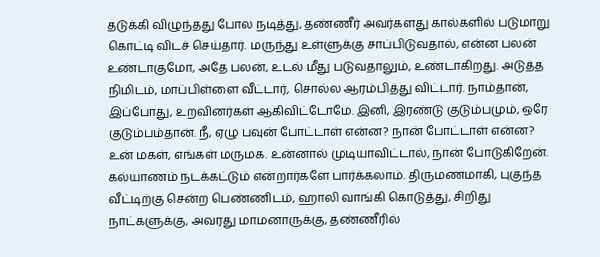தடுக்கி விழுந்தது போல நடித்து, தண்ணீர் அவர்களது கால்களில் படுமாறு கொட்டி விடச் செய்தார். மருந்து உள்ளுக்கு சாப்பிடுவதால், என்ன பலன் உண்டாகுமோ, அதே பலன், உடல் மீது படுவதாலும், உண்டாகிறது. அடுத்த நிமிடம், மாப்பிள்ளை வீட்டார், சொல்ல ஆரம்பித்து விட்டார். நாம்தான், இப்போது, உறவினர்கள் ஆகிவிட்டோமே. இனி, இரண்டு குடும்பமும், ஒரே குடும்பம்தான். நீ, ஏழு பவுன் போட்டாள் என்ன? நான் போட்டாள் என்ன? உன் மகள், எங்கள் மருமக. உன்னால் முடியாவிட்டால், நான் போடுகிறேன். கல்யாணம் நடக்கட்டும் என்றார்களே பார்க்கலாம். திருமணமாகி, புகுந்த வீட்டிற்கு சென்ற பெண்ணிடம், ஹாலி வாங்கி கொடுத்து, சிறிது நாட்களுக்கு, அவரது மாமனாருக்கு, தண்ணீரில்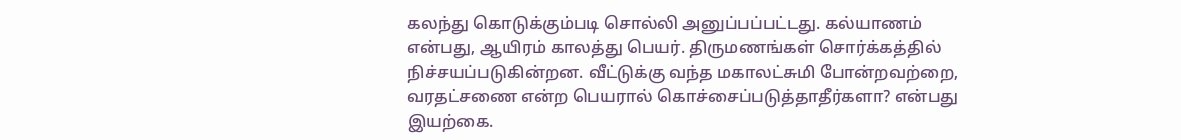கலந்து கொடுக்கும்படி சொல்லி அனுப்பப்பட்டது. கல்யாணம் என்பது, ஆயிரம் காலத்து பெயர். திருமணங்கள் சொர்க்கத்தில் நிச்சயப்படுகின்றன. வீட்டுக்கு வந்த மகாலட்சுமி போன்றவற்றை, வரதட்சணை என்ற பெயரால் கொச்சைப்படுத்தாதீர்களா? என்பது இயற்கை.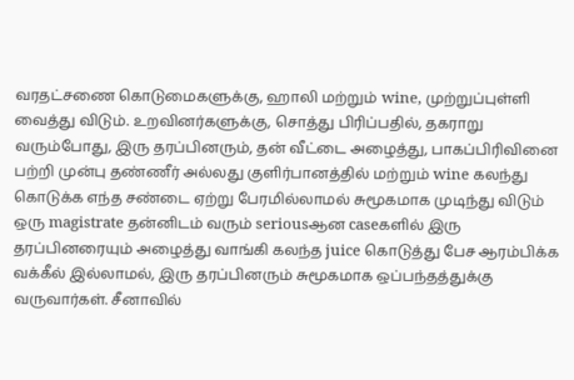வரதட்சணை கொடுமைகளுக்கு, ஹாலி மற்றும் wine, முற்றுப்புள்ளி வைத்து விடும். உறவினர்களுக்கு, சொத்து பிரிப்பதில், தகராறு வரும்போது, இரு தரப்பினரும், தன் வீட்டை அழைத்து, பாகப்பிரிவினை பற்றி முன்பு தண்ணீர் அல்லது குளிர்பானத்தில் மற்றும் wine கலந்து கொடுக்க எந்த சண்டை ஏற்று பேரமில்லாமல் சுமூகமாக முடிந்து விடும் ஒரு magistrate தன்னிடம் வரும் seriousஆன caseகளில் இரு தரப்பினரையும் அழைத்து வாங்கி கலந்த juice கொடுத்து பேச ஆரம்பிக்க வக்கீல் இல்லாமல், இரு தரப்பினரும் சுமூகமாக ஒப்பந்தத்துக்கு வருவார்கள். சீனாவில்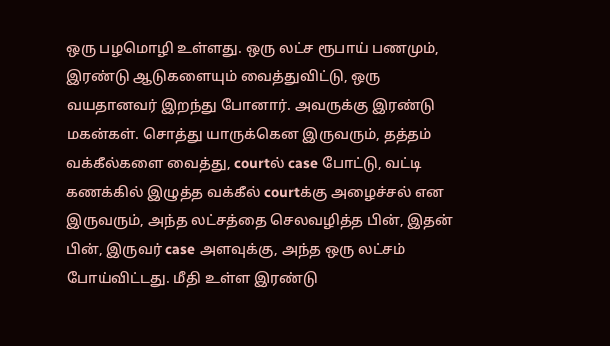ஒரு பழமொழி உள்ளது. ஒரு லட்ச ரூபாய் பணமும், இரண்டு ஆடுகளையும் வைத்துவிட்டு, ஒரு வயதானவர் இறந்து போனார். அவருக்கு இரண்டு மகன்கள். சொத்து யாருக்கென இருவரும், தத்தம் வக்கீல்களை வைத்து, courtல் case போட்டு, வட்டி கணக்கில் இழுத்த வக்கீல் courtக்கு அழைச்சல் என இருவரும், அந்த லட்சத்தை செலவழித்த பின், இதன் பின், இருவர் case அளவுக்கு, அந்த ஒரு லட்சம் போய்விட்டது. மீதி உள்ள இரண்டு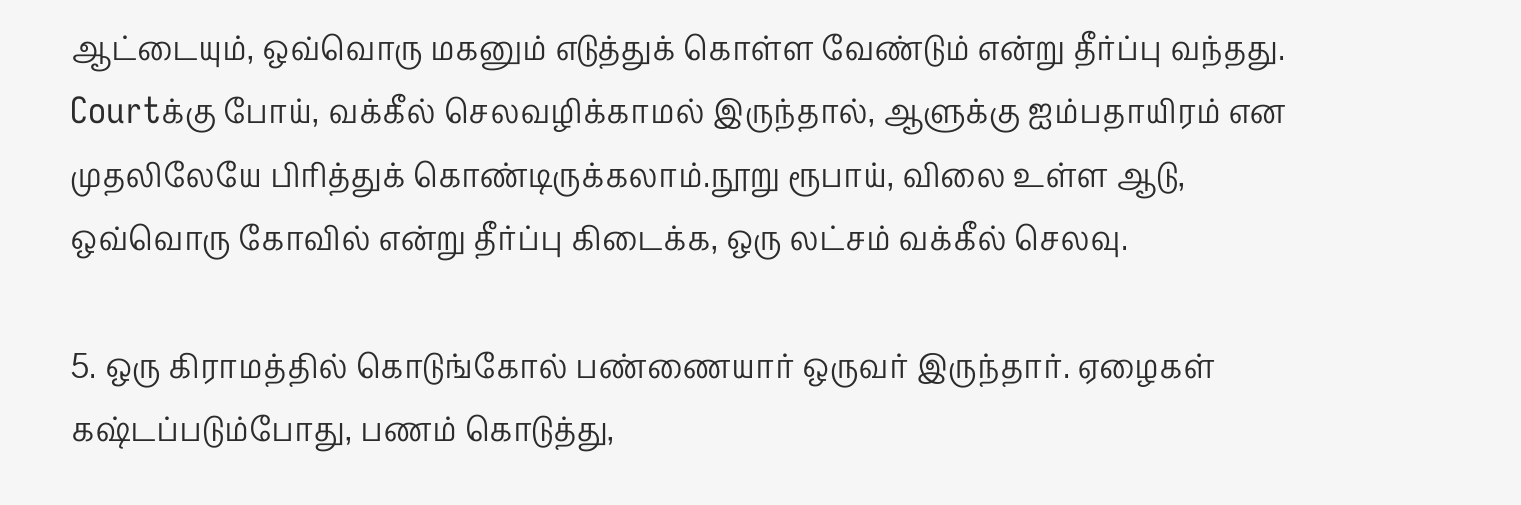ஆட்டையும், ஒவ்வொரு மகனும் எடுத்துக் கொள்ள வேண்டும் என்று தீர்ப்பு வந்தது. Courtக்கு போய், வக்கீல் செலவழிக்காமல் இருந்தால், ஆளுக்கு ஐம்பதாயிரம் என முதலிலேயே பிரித்துக் கொண்டிருக்கலாம்.நூறு ரூபாய், விலை உள்ள ஆடு, ஒவ்வொரு கோவில் என்று தீர்ப்பு கிடைக்க, ஒரு லட்சம் வக்கீல் செலவு.

5. ஒரு கிராமத்தில் கொடுங்கோல் பண்ணையார் ஒருவர் இருந்தார். ஏழைகள் கஷ்டப்படும்போது, பணம் கொடுத்து,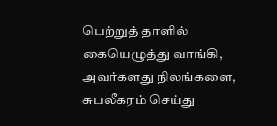பெற்றுத் தாளில் கையெழுத்து வாங்கி, அவர்களது நிலங்களை, சுபலீகரம் செய்து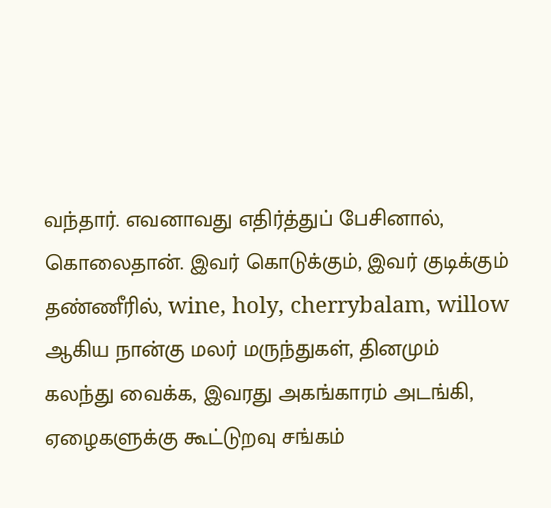வந்தார். எவனாவது எதிர்த்துப் பேசினால், கொலைதான். இவர் கொடுக்கும், இவர் குடிக்கும் தண்ணீரில், wine, holy, cherrybalam, willow ஆகிய நான்கு மலர் மருந்துகள், தினமும் கலந்து வைக்க, இவரது அகங்காரம் அடங்கி, ஏழைகளுக்கு கூட்டுறவு சங்கம்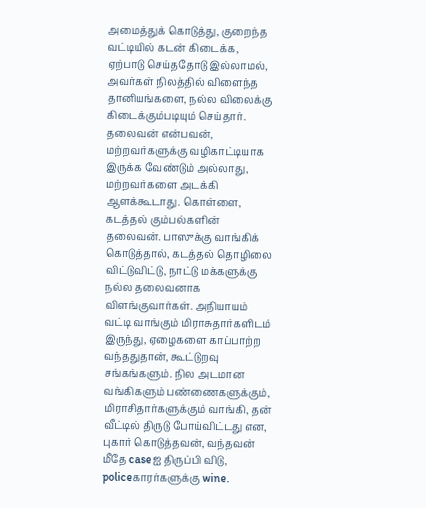அமைத்துக் கொடுத்து, குறைந்த வட்டியில் கடன் கிடைக்க, ஏற்பாடு செய்ததோடு இல்லாமல், அவர்கள் நிலத்தில் விளைந்த தானியங்களை, நல்ல விலைக்கு கிடைக்கும்படியும் செய்தார். தலைவன் என்பவன், மற்றவர்களுக்கு வழிகாட்டியாக இருக்க வேண்டும் அல்லாது, மற்றவர்களை அடக்கி ஆளக்கூடாது. கொள்ளை, கடத்தல் கும்பல்களின் தலைவன். பாஸுக்கு வாங்கிக் கொடுத்தால், கடத்தல் தொழிலை விட்டுவிட்டு, நாட்டு மக்களுக்கு நல்ல தலைவனாக விளங்குவார்கள். அநியாயம் வட்டி வாங்கும் மிராசுதார்களிடம் இருந்து, ஏழைகளை காப்பாற்ற வந்ததுதான், கூட்டுறவு சங்கங்களும். நில அடமான வங்கிகளும் பண்ணைகளுக்கும், மிராசிதார்களுக்கும் வாங்கி, தன் வீட்டில் திருடு போய்விட்டது என, புகார் கொடுத்தவன், வந்தவன் மீதே caseஐ திருப்பி விடு, policeகாரர்களுக்கு wine.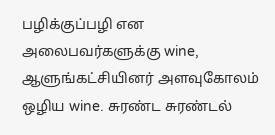பழிக்குப்பழி என அலைபவர்களுக்கு wine, ஆளுங்கட்சியினர் அளவுகோலம் ஒழிய wine. சுரண்ட சுரண்டல்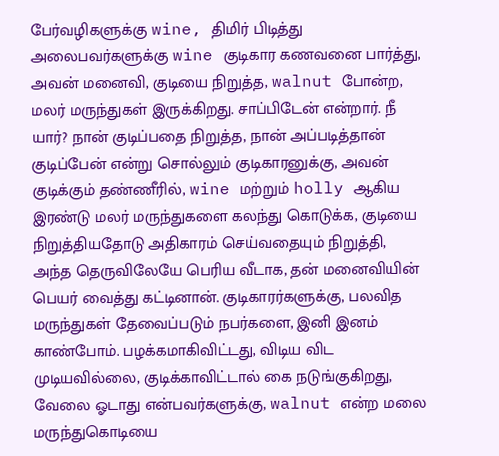பேர்வழிகளுக்கு wine, திமிர் பிடித்து அலைபவர்களுக்கு wine குடிகார கணவனை பார்த்து, அவன் மனைவி, குடியை நிறுத்த, walnut போன்ற, மலர் மருந்துகள் இருக்கிறது. சாப்பிடேன் என்றார். நீ யார்? நான் குடிப்பதை நிறுத்த, நான் அப்படித்தான் குடிப்பேன் என்று சொல்லும் குடிகாரனுக்கு, அவன் குடிக்கும் தண்ணீரில், wine மற்றும் holly ஆகிய இரண்டு மலர் மருந்துகளை கலந்து கொடுக்க, குடியை நிறுத்தியதோடு அதிகாரம் செய்வதையும் நிறுத்தி, அந்த தெருவிலேயே பெரிய வீடாக, தன் மனைவியின் பெயர் வைத்து கட்டினான். குடிகாரர்களுக்கு, பலவித மருந்துகள் தேவைப்படும் நபர்களை, இனி இனம் காண்போம். பழக்கமாகிவிட்டது, விடிய விட முடியவில்லை, குடிக்காவிட்டால் கை நடுங்குகிறது, வேலை ஓடாது என்பவர்களுக்கு, walnut என்ற மலை மருந்துகொடியை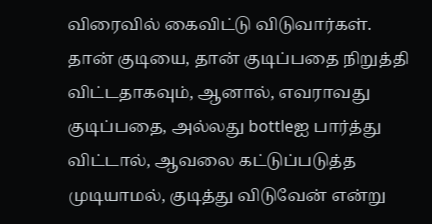விரைவில் கைவிட்டு விடுவார்கள். தான் குடியை, தான் குடிப்பதை நிறுத்தி விட்டதாகவும், ஆனால், எவராவது குடிப்பதை, அல்லது bottleஐ பார்த்து விட்டால், ஆவலை கட்டுப்படுத்த முடியாமல், குடித்து விடுவேன் என்று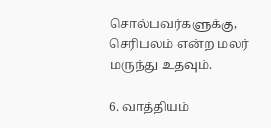சொல்பவர்களுக்கு, செரிபலம் என்ற மலர் மருந்து உதவும்.

6. வாத்தியம்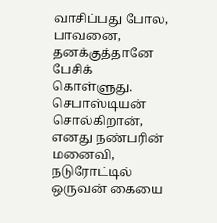வாசிப்பது போல, பாவனை, தனக்குத்தானே பேசிக் கொள்ளுது. செபாஸ்டியன் சொல்கிறான், எனது நண்பரின் மனைவி, நடுரோட்டில் ஒருவன் கையை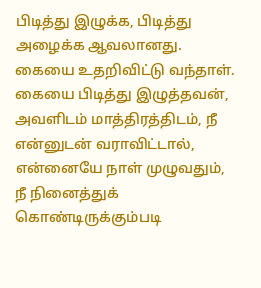பிடித்து இழுக்க, பிடித்து அழைக்க ஆவலானது. கையை உதறிவிட்டு வந்தாள். கையை பிடித்து இழுத்தவன், அவளிடம் மாத்திரத்திடம், நீ என்னுடன் வராவிட்டால், என்னையே நாள் முழுவதும், நீ நினைத்துக் கொண்டிருக்கும்படி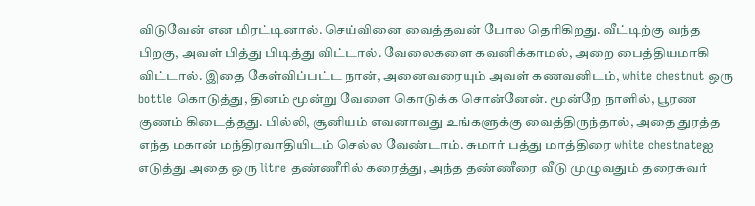விடுவேன் என மிரட்டினால். செய்வினை வைத்தவன் போல தெரிகிறது. வீட்டிற்கு வந்த பிறகு, அவள் பித்து பிடித்து விட்டால். வேலைகளை கவனிக்காமல், அறை பைத்தியமாகி விட்டால். இதை கேள்விப்பட்ட நான், அனைவரையும் அவள் கணவனிடம், white chestnut ஒரு bottle கொடுத்து, தினம் மூன்று வேளை கொடுக்க சொன்னேன். மூன்றே நாளில், பூரண குணம் கிடைத்தது. பில்லி, சூனியம் எவனாவது உங்களுக்கு வைத்திருந்தால், அதை துரத்த எந்த மகான் மந்திரவாதியிடம் செல்ல வேண்டாம். சுமார் பத்து மாத்திரை white chestnateஐ எடுத்து அதை ஒரு litre தண்ணீரில் கரைத்து, அந்த தண்ணீரை வீடு முழுவதும் தரைசுவர்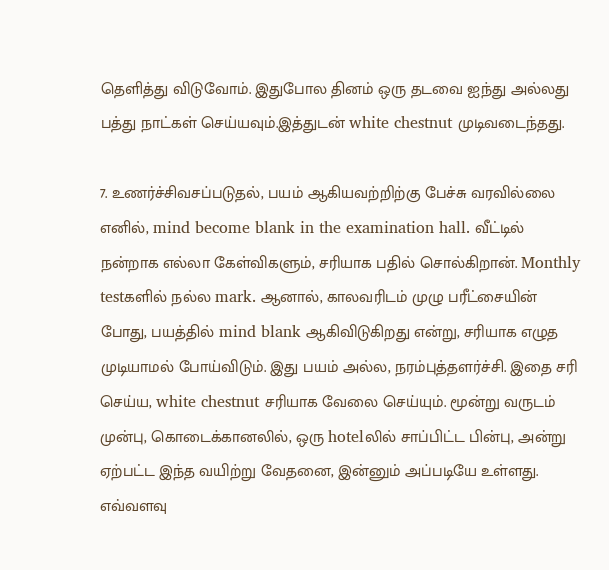தெளித்து விடுவோம். இதுபோல தினம் ஒரு தடவை ஐந்து அல்லது பத்து நாட்கள் செய்யவும்.இத்துடன் white chestnut முடிவடைந்தது.

7. உணர்ச்சிவசப்படுதல், பயம் ஆகியவற்றிற்கு பேச்சு வரவில்லை எனில், mind become blank in the examination hall. வீட்டில் நன்றாக எல்லா கேள்விகளும், சரியாக பதில் சொல்கிறான். Monthly testகளில் நல்ல mark. ஆனால், காலவரிடம் முழு பரீட்சையின் போது, பயத்தில் mind blank ஆகிவிடுகிறது என்று, சரியாக எழுத முடியாமல் போய்விடும். இது பயம் அல்ல, நரம்புத்தளர்ச்சி. இதை சரி செய்ய, white chestnut சரியாக வேலை செய்யும். மூன்று வருடம் முன்பு, கொடைக்கானலில், ஒரு hotelலில் சாப்பிட்ட பின்பு, அன்று ஏற்பட்ட இந்த வயிற்று வேதனை, இன்னும் அப்படியே உள்ளது. எவ்வளவு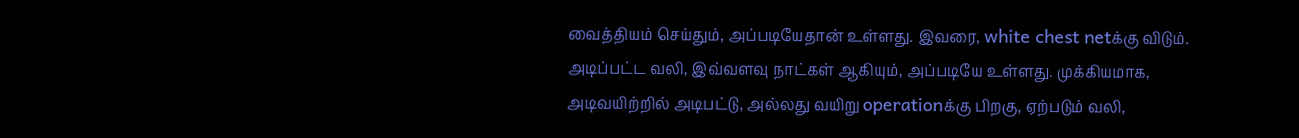வைத்தியம் செய்தும், அப்படியேதான் உள்ளது. இவரை, white chest netக்கு விடும். அடிப்பட்ட வலி, இவ்வளவு நாட்கள் ஆகியும், அப்படியே உள்ளது. முக்கியமாக, அடிவயிற்றில் அடிபட்டு, அல்லது வயிறு operationக்கு பிறகு, ஏற்படும் வலி,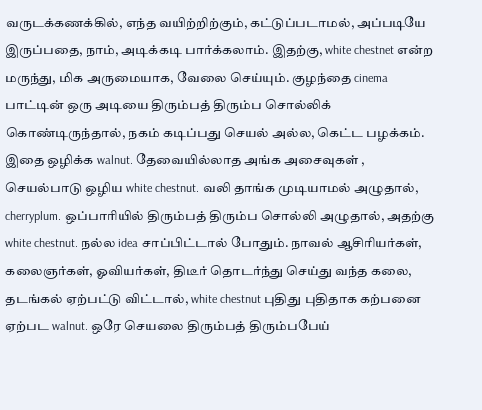வருடக்கணக்கில், எந்த வயிற்றிற்கும், கட்டுப்படாமல், அப்படியே இருப்பதை, நாம், அடிக்கடி பார்க்கலாம். இதற்கு, white chestnet என்ற மருந்து, மிக அருமையாக, வேலை செய்யும். குழந்தை cinema பாட்டின் ஒரு அடியை திரும்பத் திரும்ப சொல்லிக் கொண்டிருந்தால், நகம் கடிப்பது செயல் அல்ல, கெட்ட பழக்கம். இதை ஒழிக்க walnut. தேவையில்லாத அங்க அசைவுகள் , செயல்பாடு ஒழிய white chestnut. வலி தாங்க முடியாமல் அழுதால், cherryplum. ஒப்பாரியில் திரும்பத் திரும்ப சொல்லி அழுதால், அதற்கு white chestnut. நல்ல idea சாப்பிட்டால் போதும். நாவல் ஆசிரியர்கள், கலைஞர்கள், ஓவியர்கள், திடீர் தொடர்ந்து செய்து வந்த கலை, தடங்கல் ஏற்பட்டு விட்டால், white chestnut புதிது புதிதாக கற்பனை ஏற்பட walnut. ஒரே செயலை திரும்பத் திரும்பபேய்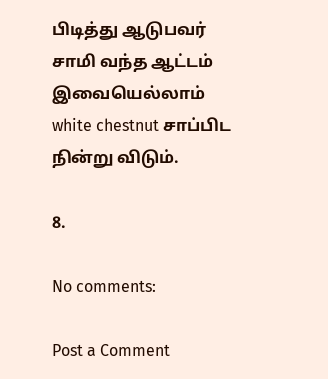பிடித்து ஆடுபவர் சாமி வந்த ஆட்டம் இவையெல்லாம் white chestnut சாப்பிட நின்று விடும்.

8.

No comments:

Post a Comment